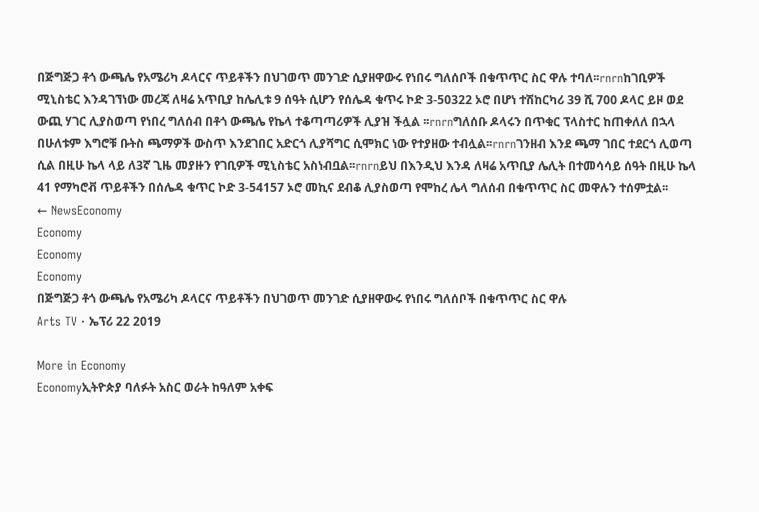በጅግጅጋ ቶጎ ውጫሌ የአሜሪካ ዶላርና ጥይቶችን በህገወጥ መንገድ ሲያዘዋውሩ የነበሩ ግለሰቦች በቁጥጥር ስር ዋሉ ተባለ፡፡rnrnከገቢዎች ሚኒስቴር እንዳገኘነው መረጃ ለዛሬ አጥቢያ ከሌሊቱ 9 ሰዓት ሲሆን የሰሌዳ ቁጥሩ ኮድ 3-50322 ኦሮ በሆነ ተሽከርካሪ 39 ሺ 700 ዶላር ይዞ ወደ ውጪ ሃገር ሊያስወጣ የነበረ ግለሰብ በቶጎ ውጫሌ የኬላ ተቆጣጣሪዎች ሊያዝ ችሏል ፡፡rnrnግለሰቡ ዶላሩን በጥቁር ፕላስተር ከጠቀለለ በኋላ በሁለቱም እግሮቹ ቡትስ ጫማዎች ውስጥ እንደገበር አድርጎ ሊያሻግር ሲሞክር ነው የተያዘው ተብሏል፡፡rnrnገንዘብ እንደ ጫማ ገበር ተደርጎ ሊወጣ ሲል በዚሁ ኬላ ላይ ለ3ኛ ጊዜ መያዙን የገቢዎች ሚኒስቴር አስነብቧል፡፡rnrnይህ በእንዲህ እንዳ ለዛሬ አጥቢያ ሌሊት በተመሳሳይ ሰዓት በዚሁ ኬላ 41 የማካሮቭ ጥይቶችን በሰሌዳ ቁጥር ኮድ 3-54157 ኦሮ መኪና ደብቆ ሊያስወጣ የሞከረ ሌላ ግለሰብ በቁጥጥር ስር መዋሉን ተሰምቷል፡፡
← NewsEconomy
Economy
Economy
Economy
በጅግጅጋ ቶጎ ውጫሌ የአሜሪካ ዶላርና ጥይቶችን በህገወጥ መንገድ ሲያዘዋውሩ የነበሩ ግለሰቦች በቁጥጥር ስር ዋሉ
Arts TV · ኤፕሪ 22 2019

More in Economy
Economyኢትዮጵያ ባለፉት አስር ወራት ከዓለም አቀፍ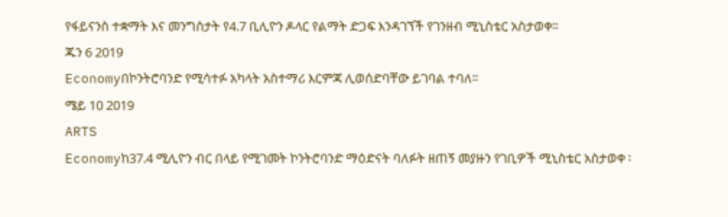የፋይናንስ ተቋማት እና መንግስታት የ4.7 ቢሊዮን ዶላር የልማት ድጋፍ እንዳገኘች የገንዘብ ሚኒስቴር አስታወቀ፡፡
ጁን 6 2019
Economyበኮንትሮባንድ የሚሳተፉ አካላት አስተማሪ እርምጃ ሊወሰድባቸው ይገባል ተባለ፡፡
ሜይ 10 2019
ARTS
Economyከ37.4 ሚሊዮን ብር በላይ የሚገመት ኮንትሮባንድ ማዕድናት ባለፉት ዘጠኝ መያዙን የገቢዎች ሚኒስቴር አስታወቀ ፡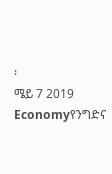፡
ሜይ 7 2019
Economyየንግድና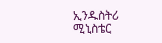ኢንዱስትሪ ሚኒስቴር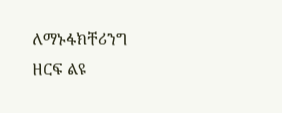ለማኑፋክቸሪንግ ዘርፍ ልዩ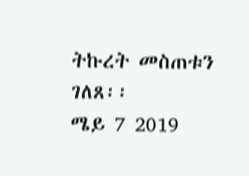ትኩረት መስጠቱን ገለጸ፡፡
ሜይ 7 2019